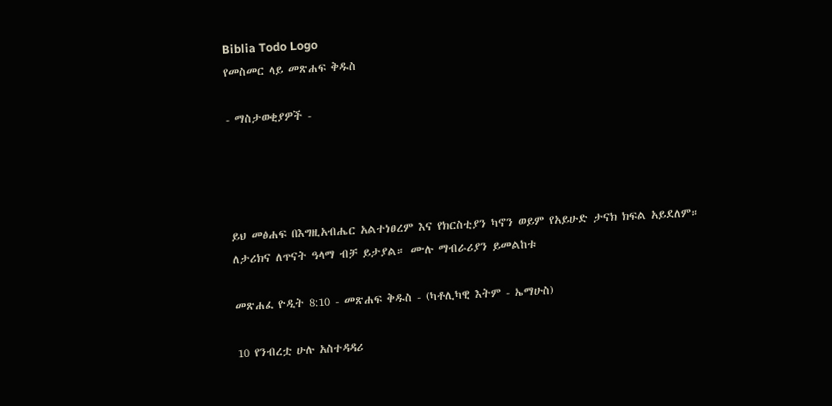Biblia Todo Logo
የመስመር ላይ መጽሐፍ ቅዱስ

- ማስታወቂያዎች -




ይህ መፅሐፍ በእግዚአብሔር አልተነፀረም እና የክርስቲያን ካኖን ወይም የአይሁድ ታናክ ክፍል አይደለም። ለታሪክና ለጥናት ዓላማ ብቻ ይታያል። ሙሉ ማብራሪያን ይመልከቱ

መጽሐፈ ዮዲት 8:10 - መጽሐፍ ቅዱስ - (ካቶሊካዊ እትም - ኤማሁስ)

10 የንብረቷ ሁሉ አስተዳዳሪ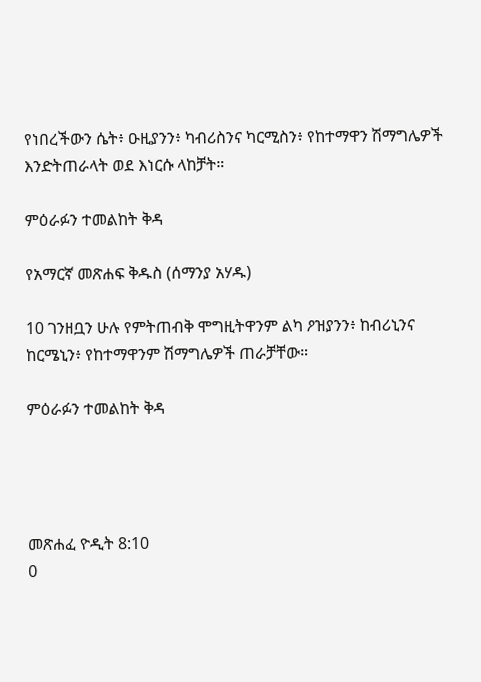የነበረችውን ሴት፥ ዑዚያንን፥ ካብሪስንና ካርሚስን፥ የከተማዋን ሽማግሌዎች እንድትጠራላት ወደ እነርሱ ላከቻት።

ምዕራፉን ተመልከት ቅዳ

የአማርኛ መጽሐፍ ቅዱስ (ሰማንያ አሃዱ)

10 ገንዘቧን ሁሉ የምትጠብቅ ሞግዚትዋንም ልካ ዖዝያንን፥ ከብሪኒንና ከርሜኒን፥ የከተማዋንም ሽማግሌዎች ጠራቻቸው።

ምዕራፉን ተመልከት ቅዳ




መጽሐፈ ዮዲት 8:10
0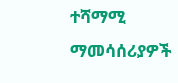ተሻማሚ ማመሳሰሪያዎች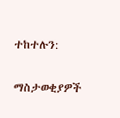ተከተሉን:

ማስታወቂያዎች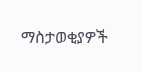ማስታወቂያዎች